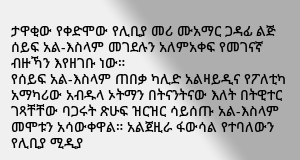ታዋቂው የቀድሞው የሊቢያ መሪ ሙአማር ጋዳፊ ልጅ ሰይፍ አል-እስላም መገደሉን አለምአቀፍ የመገናኛ ብዙኻን እየዘገቡ ነው።
የሰይፍ አል-እስላም ጠበቃ ካሊድ አልዛይዲና የፖለቲካ አማካሪው አብዱላ ኦትማን በትናንትናው እለት በትዊተር ገጻቸቸው ባጋሩት ጽሁፍ ዝርዝር ሳይሰጡ አል-እስላም መሞቱን አሳውቀዋል። አልጀዚራ ፋውሳል የተባለውን የሊቢያ ሚዲያ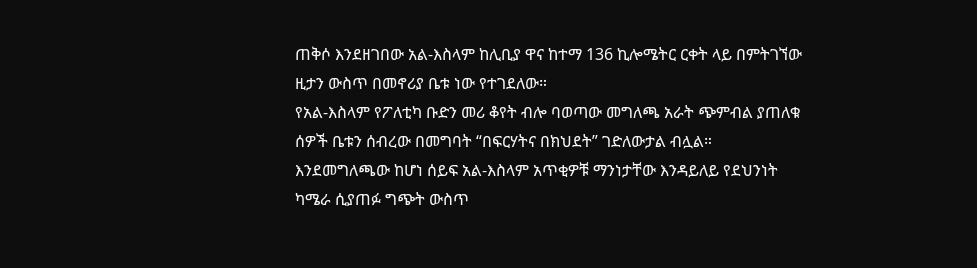ጠቅሶ እንደዘገበው አል-እስላም ከሊቢያ ዋና ከተማ 136 ኪሎሜትር ርቀት ላይ በምትገኘው ዚታን ውስጥ በመኖሪያ ቤቱ ነው የተገደለው።
የአል-እስላም የፖለቲካ ቡድን መሪ ቆየት ብሎ ባወጣው መግለጫ አራት ጭምብል ያጠለቁ ሰዎች ቤቱን ሰብረው በመግባት “በፍርሃትና በክህደት” ገድለውታል ብሏል። እንደመግለጫው ከሆነ ሰይፍ አል-እስላም አጥቂዎቹ ማንነታቸው እንዳይለይ የደህንነት ካሜራ ሲያጠፉ ግጭት ውስጥ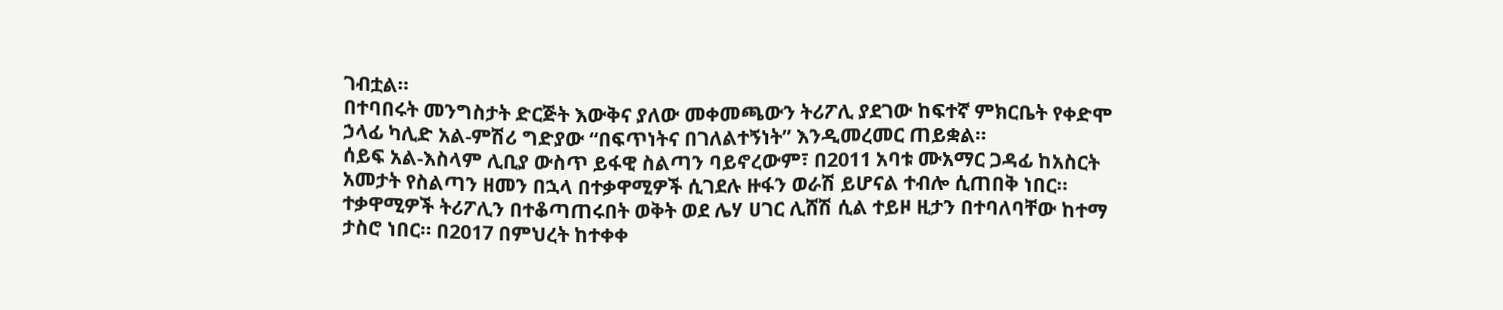ገብቷል።
በተባበሩት መንግስታት ድርጅት እውቅና ያለው መቀመጫውን ትሪፖሊ ያደገው ከፍተኛ ምክርቤት የቀድሞ ኃላፊ ካሊድ አል-ምሽሪ ግድያው “በፍጥነትና በገለልተኝነት” እንዲመረመር ጠይቋል።
ሰይፍ አል-እስላም ሊቢያ ውስጥ ይፋዊ ስልጣን ባይኖረውም፣ በ2011 አባቱ ሙአማር ጋዳፊ ከአስርት አመታት የስልጣን ዘመን በኋላ በተቃዋሚዎች ሲገደሉ ዙፋን ወራሽ ይሆናል ተብሎ ሲጠበቅ ነበር። ተቃዋሚዎች ትሪፖሊን በተቆጣጠሩበት ወቅት ወደ ሌሃ ሀገር ሊሸሽ ሲል ተይዞ ዚታን በተባለባቸው ከተማ ታስሮ ነበር። በ2017 በምህረት ከተቀቀ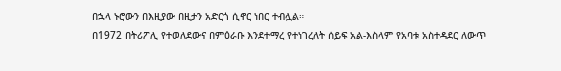በኋላ ኑሮውን በእዚያው በዚታን አድርጎ ሲኖር ነበር ተብሏል።
በ1972 በትሪፖሊ የተወለደውና በምዕራቡ እንደተማረ የተነገረለት ሰይፍ አል-እስላም የአባቱ አስተዳደር ለውጥ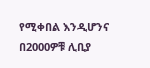የሚቀበል እንዲሆንና በ2000ዎቹ ሊቢያ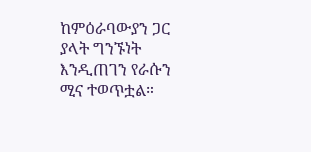ከምዕራባውያን ጋር ያላት ግንኙነት እንዲጠገን የራሱን ሚና ተወጥቷል።